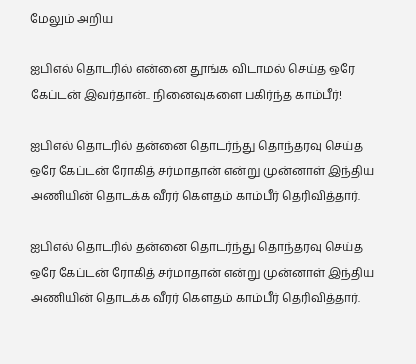மேலும் அறிய

ஐபிஎல் தொடரில் என்னை தூங்க விடாமல் செய்த ஒரே கேப்டன் இவர்தான்.. நினைவுகளை பகிர்ந்த காம்பீர்!

ஐபிஎல் தொடரில் தன்னை தொடர்ந்து தொந்தரவு செய்த ஒரே கேப்டன் ரோகித் சர்மாதான் என்று முன்னாள் இந்திய அணியின் தொடக்க வீரர் கௌதம் காம்பீர் தெரிவித்தார்.

ஐபிஎல் தொடரில் தன்னை தொடர்ந்து தொந்தரவு செய்த ஒரே கேப்டன் ரோகித் சர்மாதான் என்று முன்னாள் இந்திய அணியின் தொடக்க வீரர் கௌதம் காம்பீர் தெரிவித்தார்.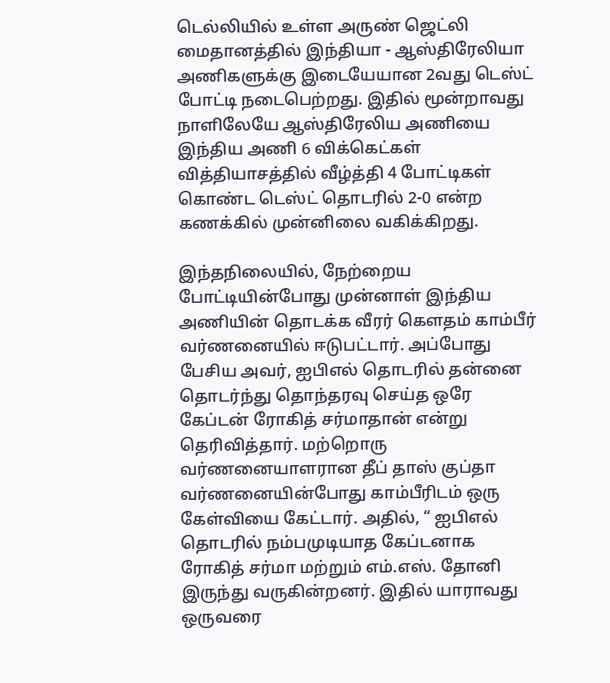டெல்லியில் உள்ள அருண் ஜெட்லி மைதானத்தில் இந்தியா - ஆஸ்திரேலியா அணிகளுக்கு இடையேயான 2வது டெஸ்ட் போட்டி நடைபெற்றது. இதில் மூன்றாவது நாளிலேயே ஆஸ்திரேலிய அணியை இந்திய அணி 6 விக்கெட்கள் வித்தியாசத்தில் வீழ்த்தி 4 போட்டிகள் கொண்ட டெஸ்ட் தொடரில் 2-0 என்ற கணக்கில் முன்னிலை வகிக்கிறது.

இந்தநிலையில், நேற்றைய போட்டியின்போது முன்னாள் இந்திய அணியின் தொடக்க வீரர் கௌதம் காம்பீர் வர்ணனையில் ஈடுபட்டார். அப்போது பேசிய அவர், ஐபிஎல் தொடரில் தன்னை தொடர்ந்து தொந்தரவு செய்த ஒரே கேப்டன் ரோகித் சர்மாதான் என்று தெரிவித்தார். மற்றொரு வர்ணனையாளரான தீப் தாஸ் குப்தா வர்ணனையின்போது காம்பீரிடம் ஒரு கேள்வியை கேட்டார். அதில், “ ஐபிஎல் தொடரில் நம்பமுடியாத கேப்டனாக ரோகித் சர்மா மற்றும் எம்.எஸ். தோனி இருந்து வருகின்றனர். இதில் யாராவது ஒருவரை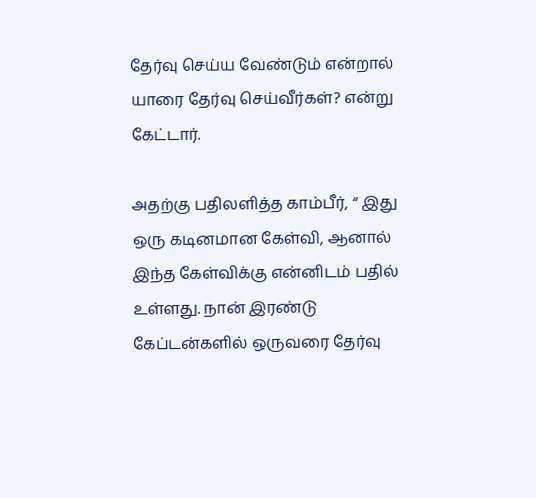தேர்வு செய்ய வேண்டும் என்றால் யாரை தேர்வு செய்வீர்கள்? என்று கேட்டார்.

அதற்கு பதிலளித்த காம்பீர், “ இது ஒரு கடினமான கேள்வி, ஆனால் இந்த கேள்விக்கு என்னிடம் பதில் உள்ளது. நான் இரண்டு கேப்டன்களில் ஒருவரை தேர்வு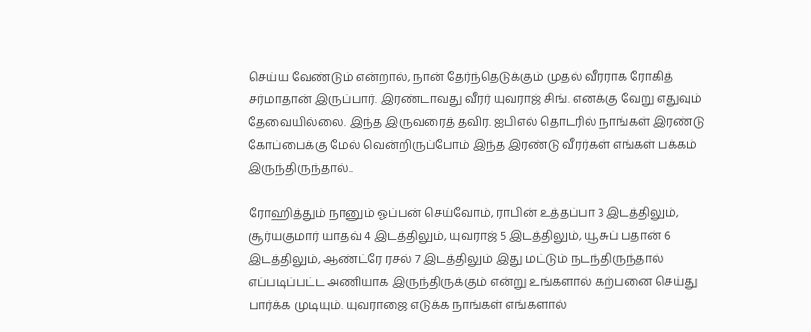செய்ய வேண்டும் என்றால், நான் தேர்ந்தெடுக்கும் முதல் வீரராக ரோகித் சர்மாதான் இருப்பார். இரண்டாவது வீரர் யுவராஜ் சிங். எனக்கு வேறு எதுவும் தேவையில்லை. இந்த இருவரைத் தவிர. ஐபிஎல் தொடரில் நாங்கள் இரண்டு கோப்பைக்கு மேல் வென்றிருப்போம் இந்த இரண்டு வீரர்கள் எங்கள் பக்கம் இருந்திருந்தால்..

ரோஹித்தும் நானும் ஓப்பன் செய்வோம், ராபின் உத்தப்பா 3 இடத்திலும், சூர்யகுமார் யாதவ் 4 இடத்திலும், யுவராஜ் 5 இடத்திலும், யூசுப் பதான் 6 இடத்திலும், ஆண்ட்ரே ரசல் 7 இடத்திலும் இது மட்டும் நடந்திருந்தால் எப்படிப்பட்ட அணியாக இருந்திருக்கும் என்று உங்களால் கற்பனை செய்து பார்க்க முடியும். யுவராஜை எடுக்க நாங்கள் எங்களால்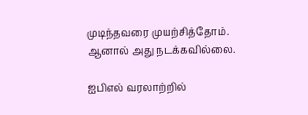முடிந்தவரை முயற்சித்தோம். ஆனால் அது நடக்கவில்லை.

ஐபிஎல் வரலாற்றில்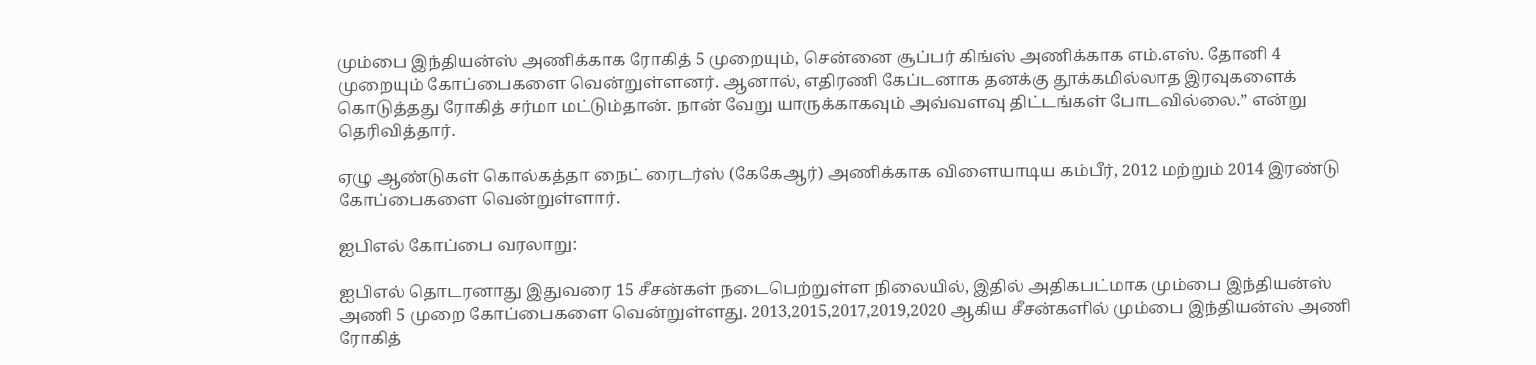மும்பை இந்தியன்ஸ் அணிக்காக ரோகித் 5 முறையும், சென்னை சூப்பர் கிங்ஸ் அணிக்காக எம்.எஸ். தோனி 4 முறையும் கோப்பைகளை வென்றுள்ளனர். ஆனால், எதிரணி கேப்டனாக தனக்கு தூக்கமில்லாத இரவுகளைக் கொடுத்தது ரோகித் சர்மா மட்டும்தான். நான் வேறு யாருக்காகவும் அவ்வளவு திட்டங்கள் போடவில்லை.” என்று தெரிவித்தார்.

ஏழு ஆண்டுகள் கொல்கத்தா நைட் ரைடர்ஸ் (கேகேஆர்) அணிக்காக விளையாடிய கம்பீர், 2012 மற்றும் 2014 இரண்டு கோப்பைகளை வென்றுள்ளார்.

ஐபிஎல் கோப்பை வரலாறு:

ஐபிஎல் தொடரனாது இதுவரை 15 சீசன்கள் நடைபெற்றுள்ள நிலையில், இதில் அதிகபட்மாக மும்பை இந்தியன்ஸ் அணி 5 முறை கோப்பைகளை வென்றுள்ளது. 2013,2015,2017,2019,2020 ஆகிய சீசன்களில் மும்பை இந்தியன்ஸ் அணி ரோகித்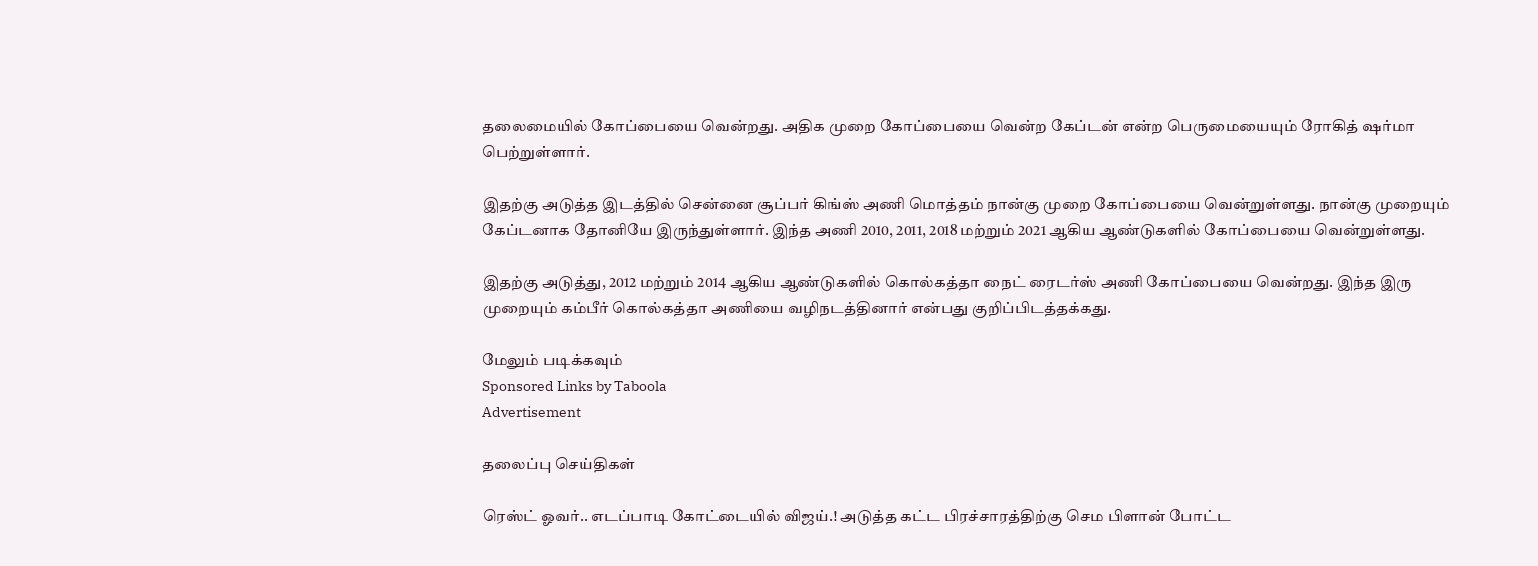தலைமையில் கோப்பையை வென்றது. அதிக முறை கோப்பையை வென்ற கேப்டன் என்ற பெருமையையும் ரோகித் ஷர்மா பெற்றுள்ளார்.

இதற்கு அடுத்த இடத்தில் சென்னை சூப்பர் கிங்ஸ் அணி மொத்தம் நான்கு முறை கோப்பையை வென்றுள்ளது. நான்கு முறையும் கேப்டனாக தோனியே இருந்துள்ளார். இந்த அணி 2010, 2011, 2018 மற்றும் 2021 ஆகிய ஆண்டுகளில் கோப்பையை வென்றுள்ளது.

இதற்கு அடுத்து, 2012 மற்றும் 2014 ஆகிய ஆண்டுகளில் கொல்கத்தா நைட் ரைடர்ஸ் அணி கோப்பையை வென்றது. இந்த இரு முறையும் கம்பீர் கொல்கத்தா அணியை வழிநடத்தினார் என்பது குறிப்பிடத்தக்கது.

மேலும் படிக்கவும்
Sponsored Links by Taboola
Advertisement

தலைப்பு செய்திகள்

ரெஸ்ட் ஓவர்.. எடப்பாடி கோட்டையில் விஜய்.! அடுத்த கட்ட பிரச்சாரத்திற்கு செம பிளான் போட்ட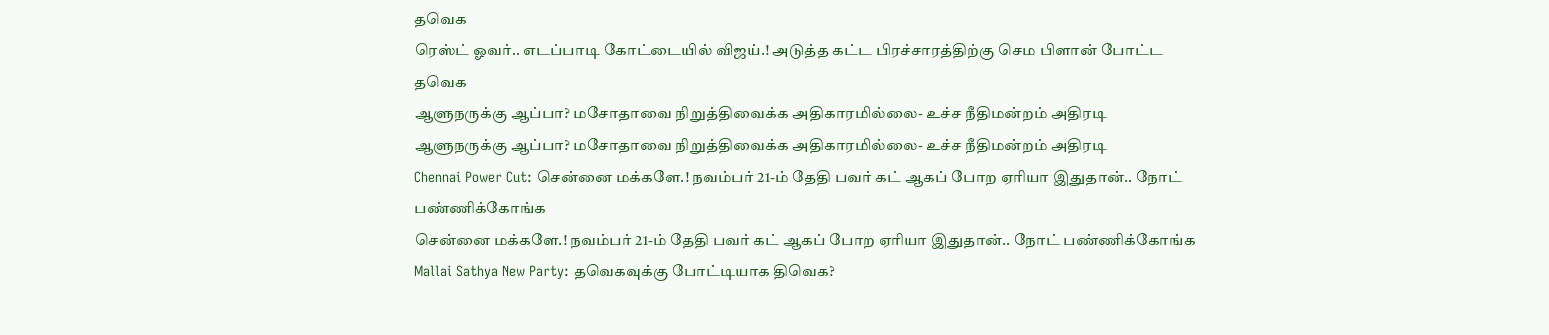தவெக
ரெஸ்ட் ஓவர்.. எடப்பாடி கோட்டையில் விஜய்.! அடுத்த கட்ட பிரச்சாரத்திற்கு செம பிளான் போட்ட தவெக
ஆளுநருக்கு ஆப்பா? மசோதாவை நிறுத்திவைக்க அதிகாரமில்லை- உச்ச நீதிமன்றம் அதிரடி
ஆளுநருக்கு ஆப்பா? மசோதாவை நிறுத்திவைக்க அதிகாரமில்லை- உச்ச நீதிமன்றம் அதிரடி
Chennai Power Cut: சென்னை மக்களே.! நவம்பர் 21-ம் தேதி பவர் கட் ஆகப் போற ஏரியா இதுதான்.. நோட் பண்ணிக்கோங்க
சென்னை மக்களே.! நவம்பர் 21-ம் தேதி பவர் கட் ஆகப் போற ஏரியா இதுதான்.. நோட் பண்ணிக்கோங்க
Mallai Sathya New Party: தவெகவுக்கு போட்டியாக திவெக?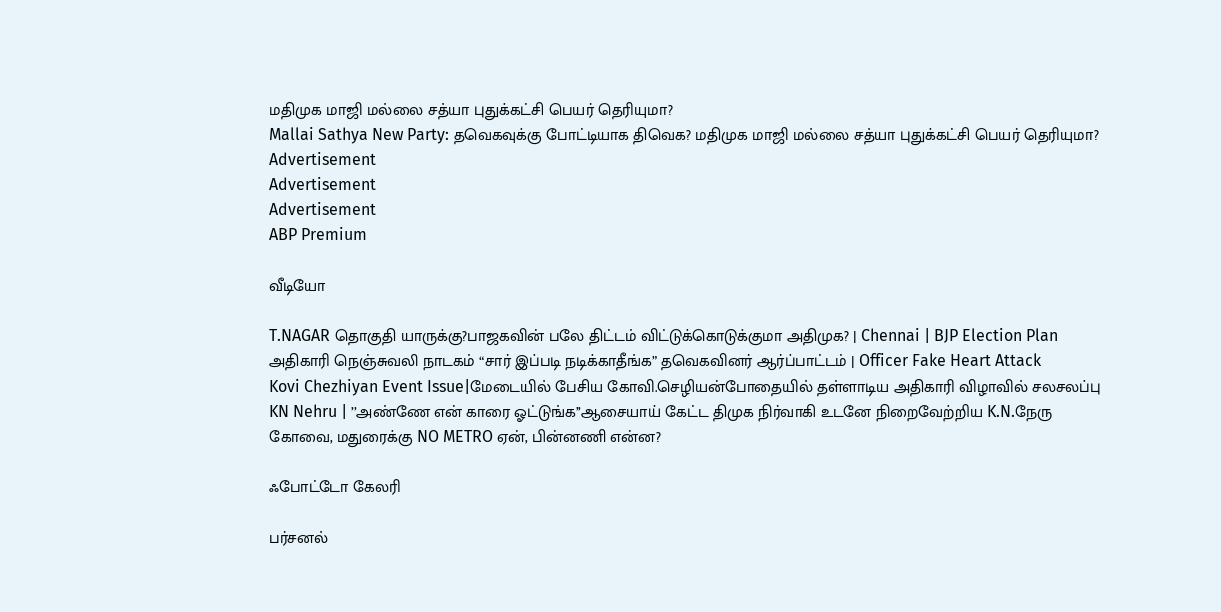மதிமுக மாஜி மல்லை சத்யா புதுக்கட்சி பெயர் தெரியுமா?
Mallai Sathya New Party: தவெகவுக்கு போட்டியாக திவெக? மதிமுக மாஜி மல்லை சத்யா புதுக்கட்சி பெயர் தெரியுமா?
Advertisement
Advertisement
Advertisement
ABP Premium

வீடியோ

T.NAGAR தொகுதி யாருக்கு?பாஜகவின் பலே திட்டம் விட்டுக்கொடுக்குமா அதிமுக? | Chennai | BJP Election Plan
அதிகாரி நெஞ்சுவலி நாடகம் “சார் இப்படி நடிக்காதீங்க” தவெகவினர் ஆர்ப்பாட்டம் | Officer Fake Heart Attack
Kovi Chezhiyan Event Issue|மேடையில் பேசிய கோவி.செழியன்போதையில் தள்ளாடிய அதிகாரி விழாவில் சலசலப்பு
KN Nehru | ’’அண்ணே என் காரை ஓட்டுங்க’’ஆசையாய் கேட்ட திமுக நிர்வாகி உடனே நிறைவேற்றிய K.N.நேரு
கோவை, மதுரைக்கு NO METRO ஏன், பின்னணி என்ன?

ஃபோட்டோ கேலரி

பர்சனல்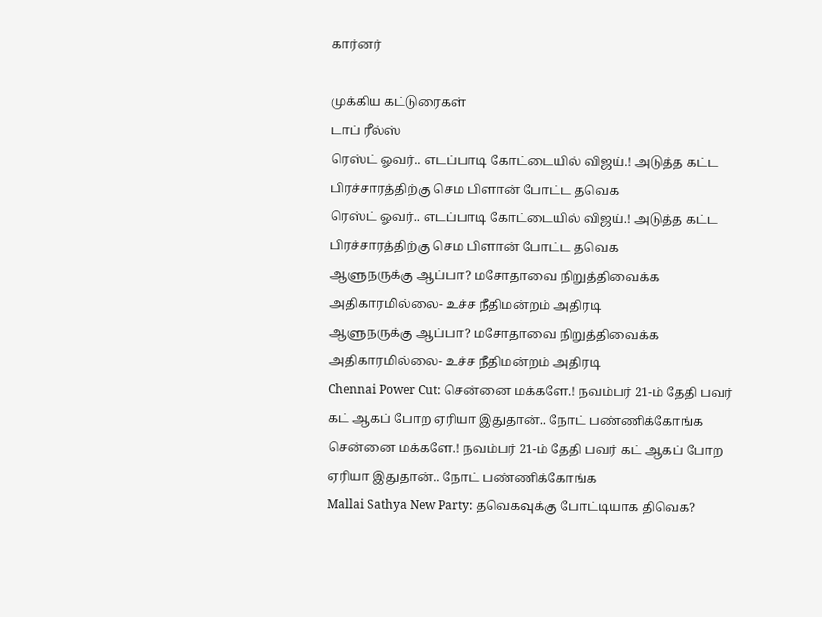கார்னர்

முக்கிய கட்டுரைகள்
டாப் ரீல்ஸ்
ரெஸ்ட் ஓவர்.. எடப்பாடி கோட்டையில் விஜய்.! அடுத்த கட்ட பிரச்சாரத்திற்கு செம பிளான் போட்ட தவெக
ரெஸ்ட் ஓவர்.. எடப்பாடி கோட்டையில் விஜய்.! அடுத்த கட்ட பிரச்சாரத்திற்கு செம பிளான் போட்ட தவெக
ஆளுநருக்கு ஆப்பா? மசோதாவை நிறுத்திவைக்க அதிகாரமில்லை- உச்ச நீதிமன்றம் அதிரடி
ஆளுநருக்கு ஆப்பா? மசோதாவை நிறுத்திவைக்க அதிகாரமில்லை- உச்ச நீதிமன்றம் அதிரடி
Chennai Power Cut: சென்னை மக்களே.! நவம்பர் 21-ம் தேதி பவர் கட் ஆகப் போற ஏரியா இதுதான்.. நோட் பண்ணிக்கோங்க
சென்னை மக்களே.! நவம்பர் 21-ம் தேதி பவர் கட் ஆகப் போற ஏரியா இதுதான்.. நோட் பண்ணிக்கோங்க
Mallai Sathya New Party: தவெகவுக்கு போட்டியாக திவெக?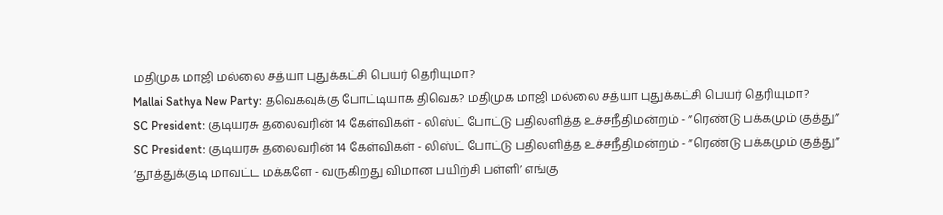மதிமுக மாஜி மல்லை சத்யா புதுக்கட்சி பெயர் தெரியுமா?
Mallai Sathya New Party: தவெகவுக்கு போட்டியாக திவெக? மதிமுக மாஜி மல்லை சத்யா புதுக்கட்சி பெயர் தெரியுமா?
SC President: குடியரசு தலைவரின் 14 கேள்விகள் - லிஸ்ட் போட்டு பதிலளித்த உச்சநீதிமன்றம் - ”ரெண்டு பக்கமும் குத்து”
SC President: குடியரசு தலைவரின் 14 கேள்விகள் - லிஸ்ட் போட்டு பதிலளித்த உச்சநீதிமன்றம் - ”ரெண்டு பக்கமும் குத்து”
‘தூத்துக்குடி மாவட்ட மக்களே - வருகிறது விமான பயிற்சி பள்ளி’ எங்கு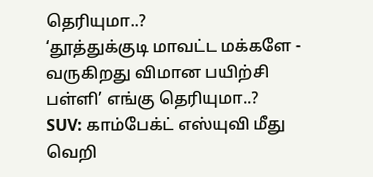தெரியுமா..?
‘தூத்துக்குடி மாவட்ட மக்களே - வருகிறது விமான பயிற்சி பள்ளி’ எங்கு தெரியுமா..?
SUV: காம்பேக்ட் எஸ்யுவி மீது வெறி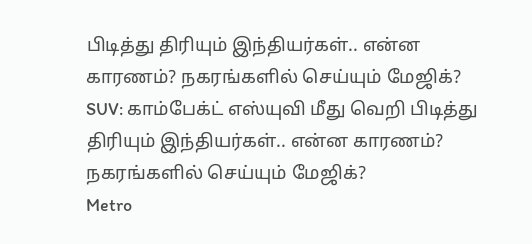பிடித்து திரியும் இந்தியர்கள்.. என்ன காரணம்? நகரங்களில் செய்யும் மேஜிக்?
SUV: காம்பேக்ட் எஸ்யுவி மீது வெறி பிடித்து திரியும் இந்தியர்கள்.. என்ன காரணம்? நகரங்களில் செய்யும் மேஜிக்?
Metro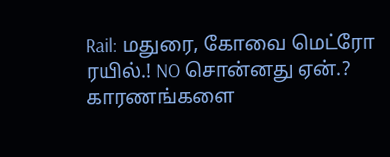Rail: மதுரை, கோவை மெட்ரோ ரயில்.! NO சொன்னது ஏன்.? காரணங்களை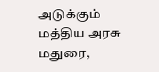அடுக்கும் மத்திய அரசு
மதுரை,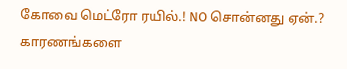கோவை மெட்ரோ ரயில்.! NO சொன்னது ஏன்.? காரணங்களை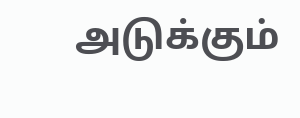அடுக்கும்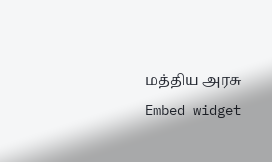மத்திய அரசு
Embed widget